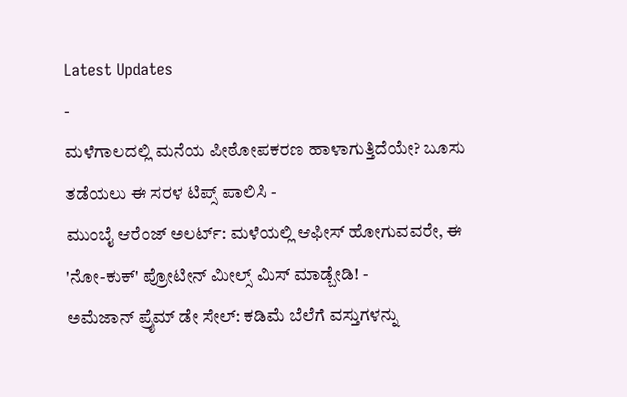Latest Updates
-
ಮಳೆಗಾಲದಲ್ಲಿ ಮನೆಯ ಪೀಠೋಪಕರಣ ಹಾಳಾಗುತ್ತಿದೆಯೇ? ಬೂಸು ತಡೆಯಲು ಈ ಸರಳ ಟಿಪ್ಸ್ ಪಾಲಿಸಿ -
ಮುಂಬೈ ಆರೆಂಜ್ ಅಲರ್ಟ್: ಮಳೆಯಲ್ಲಿ ಆಫೀಸ್ ಹೋಗುವವರೇ, ಈ 'ನೋ-ಕುಕ್' ಪ್ರೋಟೀನ್ ಮೀಲ್ಸ್ ಮಿಸ್ ಮಾಡ್ಬೇಡಿ! -
ಅಮೆಜಾನ್ ಪ್ರೈಮ್ ಡೇ ಸೇಲ್: ಕಡಿಮೆ ಬೆಲೆಗೆ ವಸ್ತುಗಳನ್ನು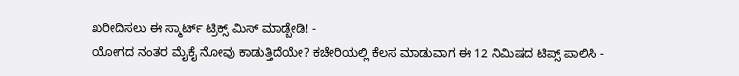ಖರೀದಿಸಲು ಈ ಸ್ಮಾರ್ಟ್ ಟ್ರಿಕ್ಸ್ ಮಿಸ್ ಮಾಡ್ಬೇಡಿ! -
ಯೋಗದ ನಂತರ ಮೈಕೈ ನೋವು ಕಾಡುತ್ತಿದೆಯೇ? ಕಚೇರಿಯಲ್ಲಿ ಕೆಲಸ ಮಾಡುವಾಗ ಈ 12 ನಿಮಿಷದ ಟಿಪ್ಸ್ ಪಾಲಿಸಿ -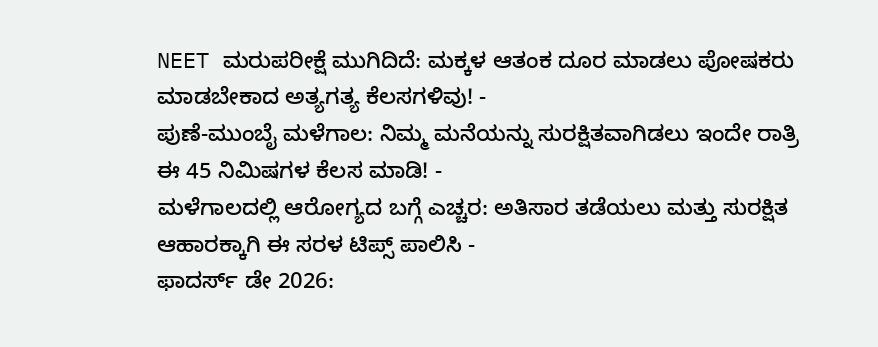NEET ಮರುಪರೀಕ್ಷೆ ಮುಗಿದಿದೆ: ಮಕ್ಕಳ ಆತಂಕ ದೂರ ಮಾಡಲು ಪೋಷಕರು ಮಾಡಬೇಕಾದ ಅತ್ಯಗತ್ಯ ಕೆಲಸಗಳಿವು! -
ಪುಣೆ-ಮುಂಬೈ ಮಳೆಗಾಲ: ನಿಮ್ಮ ಮನೆಯನ್ನು ಸುರಕ್ಷಿತವಾಗಿಡಲು ಇಂದೇ ರಾತ್ರಿ ಈ 45 ನಿಮಿಷಗಳ ಕೆಲಸ ಮಾಡಿ! -
ಮಳೆಗಾಲದಲ್ಲಿ ಆರೋಗ್ಯದ ಬಗ್ಗೆ ಎಚ್ಚರ: ಅತಿಸಾರ ತಡೆಯಲು ಮತ್ತು ಸುರಕ್ಷಿತ ಆಹಾರಕ್ಕಾಗಿ ಈ ಸರಳ ಟಿಪ್ಸ್ ಪಾಲಿಸಿ -
ಫಾದರ್ಸ್ ಡೇ 2026: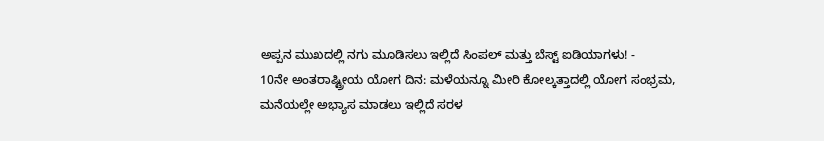ಅಪ್ಪನ ಮುಖದಲ್ಲಿ ನಗು ಮೂಡಿಸಲು ಇಲ್ಲಿದೆ ಸಿಂಪಲ್ ಮತ್ತು ಬೆಸ್ಟ್ ಐಡಿಯಾಗಳು! -
10ನೇ ಅಂತರಾಷ್ಟ್ರೀಯ ಯೋಗ ದಿನ: ಮಳೆಯನ್ನೂ ಮೀರಿ ಕೋಲ್ಕತ್ತಾದಲ್ಲಿ ಯೋಗ ಸಂಭ್ರಮ, ಮನೆಯಲ್ಲೇ ಅಭ್ಯಾಸ ಮಾಡಲು ಇಲ್ಲಿದೆ ಸರಳ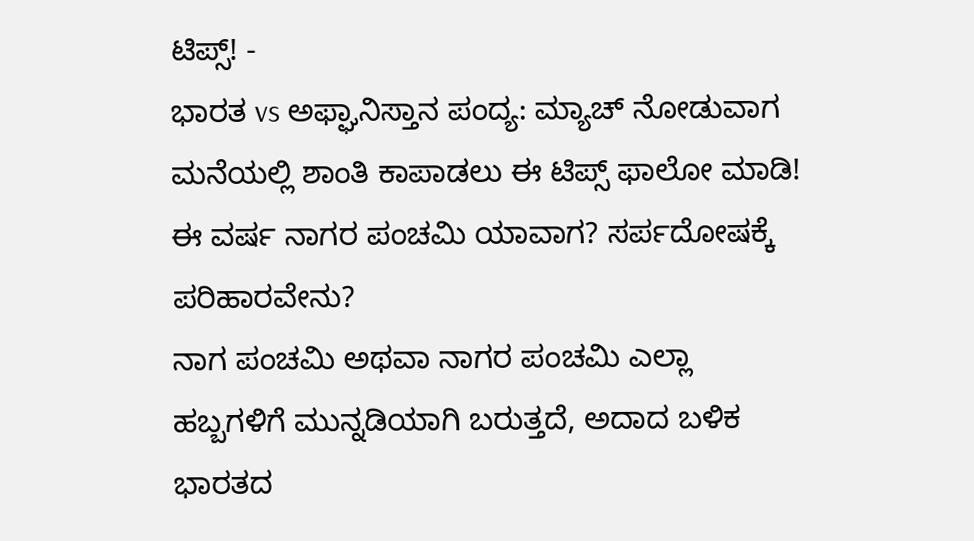ಟಿಪ್ಸ್! -
ಭಾರತ vs ಅಫ್ಘಾನಿಸ್ತಾನ ಪಂದ್ಯ: ಮ್ಯಾಚ್ ನೋಡುವಾಗ ಮನೆಯಲ್ಲಿ ಶಾಂತಿ ಕಾಪಾಡಲು ಈ ಟಿಪ್ಸ್ ಫಾಲೋ ಮಾಡಿ!
ಈ ವರ್ಷ ನಾಗರ ಪಂಚಮಿ ಯಾವಾಗ? ಸರ್ಪದೋಷಕ್ಕೆ ಪರಿಹಾರವೇನು?
ನಾಗ ಪಂಚಮಿ ಅಥವಾ ನಾಗರ ಪಂಚಮಿ ಎಲ್ಲಾ ಹಬ್ಬಗಳಿಗೆ ಮುನ್ನಡಿಯಾಗಿ ಬರುತ್ತದೆ, ಅದಾದ ಬಳಿಕ ಭಾರತದ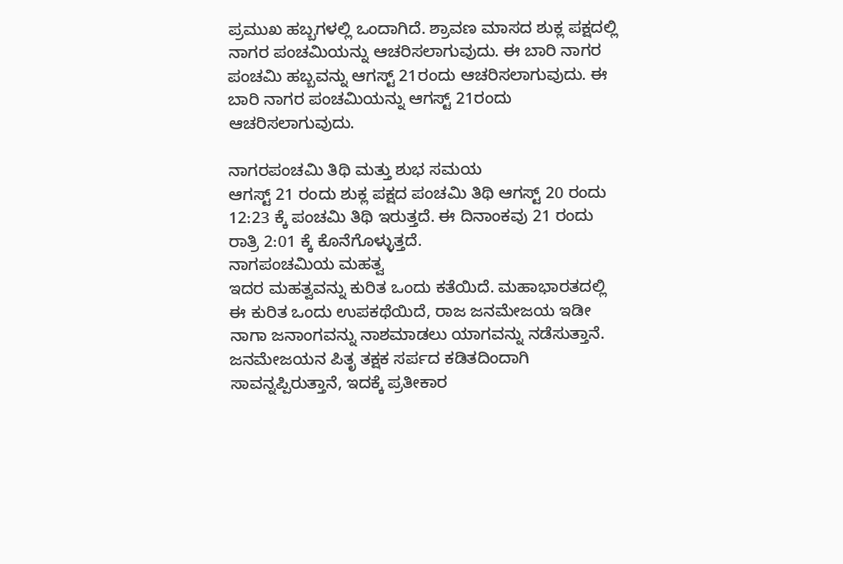ಪ್ರಮುಖ ಹಬ್ಬಗಳಲ್ಲಿ ಒಂದಾಗಿದೆ. ಶ್ರಾವಣ ಮಾಸದ ಶುಕ್ಲ ಪಕ್ಷದಲ್ಲಿ ನಾಗರ ಪಂಚಮಿಯನ್ನು ಆಚರಿಸಲಾಗುವುದು. ಈ ಬಾರಿ ನಾಗರ ಪಂಚಮಿ ಹಬ್ಬವನ್ನು ಆಗಸ್ಟ್ 21ರಂದು ಆಚರಿಸಲಾಗುವುದು. ಈ ಬಾರಿ ನಾಗರ ಪಂಚಮಿಯನ್ನು ಆಗಸ್ಟ್ 21ರಂದು ಆಚರಿಸಲಾಗುವುದು.

ನಾಗರಪಂಚಮಿ ತಿಥಿ ಮತ್ತು ಶುಭ ಸಮಯ
ಆಗಸ್ಟ್ 21 ರಂದು ಶುಕ್ಲ ಪಕ್ಷದ ಪಂಚಮಿ ತಿಥಿ ಆಗಸ್ಟ್ 20 ರಂದು 12:23 ಕ್ಕೆ ಪಂಚಮಿ ತಿಥಿ ಇರುತ್ತದೆ. ಈ ದಿನಾಂಕವು 21 ರಂದು ರಾತ್ರಿ 2:01 ಕ್ಕೆ ಕೊನೆಗೊಳ್ಳುತ್ತದೆ.
ನಾಗಪಂಚಮಿಯ ಮಹತ್ವ
ಇದರ ಮಹತ್ವವನ್ನು ಕುರಿತ ಒಂದು ಕತೆಯಿದೆ. ಮಹಾಭಾರತದಲ್ಲಿ ಈ ಕುರಿತ ಒಂದು ಉಪಕಥೆಯಿದೆ, ರಾಜ ಜನಮೇಜಯ ಇಡೀ ನಾಗಾ ಜನಾಂಗವನ್ನು ನಾಶಮಾಡಲು ಯಾಗವನ್ನು ನಡೆಸುತ್ತಾನೆ. ಜನಮೇಜಯನ ಪಿತೃ ತಕ್ಷಕ ಸರ್ಪದ ಕಡಿತದಿಂದಾಗಿ ಸಾವನ್ನಪ್ಪಿರುತ್ತಾನೆ, ಇದಕ್ಕೆ ಪ್ರತೀಕಾರ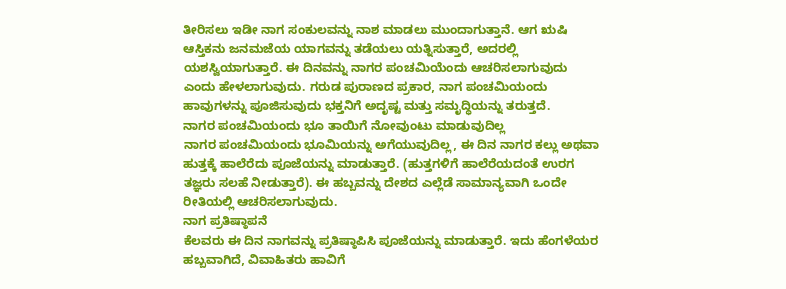ತೀರಿಸಲು ಇಡೀ ನಾಗ ಸಂಕುಲವನ್ನು ನಾಶ ಮಾಡಲು ಮುಂದಾಗುತ್ತಾನೆ. ಆಗ ಋಷಿ ಆಸ್ತಿಕನು ಜನಮಜೆಯ ಯಾಗವನ್ನು ತಡೆಯಲು ಯತ್ನಿಸುತ್ತಾರೆ, ಅದರಲ್ಲಿ ಯಶಸ್ವಿಯಾಗುತ್ತಾರೆ. ಈ ದಿನವನ್ನು ನಾಗರ ಪಂಚಮಿಯೆಂದು ಆಚರಿಸಲಾಗುವುದು ಎಂದು ಹೇಳಲಾಗುವುದು. ಗರುಡ ಪುರಾಣದ ಪ್ರಕಾರ, ನಾಗ ಪಂಚಮಿಯಂದು ಹಾವುಗಳನ್ನು ಪೂಜಿಸುವುದು ಭಕ್ತನಿಗೆ ಅದೃಷ್ಟ ಮತ್ತು ಸಮೃದ್ಧಿಯನ್ನು ತರುತ್ತದೆ.
ನಾಗರ ಪಂಚಮಿಯಂದು ಭೂ ತಾಯಿಗೆ ನೋವುಂಟು ಮಾಡುವುದಿಲ್ಲ
ನಾಗರ ಪಂಚಮಿಯಂದು ಭೂಮಿಯನ್ನು ಅಗೆಯುವುದಿಲ್ಲ, ಈ ದಿನ ನಾಗರ ಕಲ್ಲು ಅಥವಾ ಹುತ್ತಕ್ಕೆ ಹಾಲೆರೆದು ಪೂಜೆಯನ್ನು ಮಾಡುತ್ತಾರೆ. (ಹುತ್ತಗಳಿಗೆ ಹಾಲೆರೆಯದಂತೆ ಉರಗ ತಜ್ಞರು ಸಲಹೆ ನೀಡುತ್ತಾರೆ). ಈ ಹಬ್ಬವನ್ನು ದೇಶದ ಎಲ್ಲೆಡೆ ಸಾಮಾನ್ಯವಾಗಿ ಒಂದೇ ರೀತಿಯಲ್ಲಿ ಆಚರಿಸಲಾಗುವುದು.
ನಾಗ ಪ್ರತಿಷ್ಠಾಪನೆ
ಕೆಲವರು ಈ ದಿನ ನಾಗವನ್ನು ಪ್ರತಿಷ್ಠಾಪಿಸಿ ಪೂಜೆಯನ್ನು ಮಾಡುತ್ತಾರೆ. ಇದು ಹೆಂಗಳೆಯರ ಹಬ್ಬವಾಗಿದೆ, ವಿವಾಹಿತರು ಹಾವಿಗೆ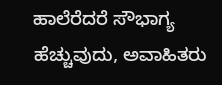ಹಾಲೆರೆದರೆ ಸೌಭಾಗ್ಯ ಹೆಚ್ಚುವುದು, ಅವಾಹಿತರು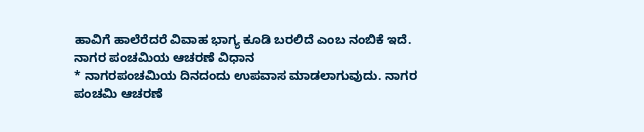ಹಾವಿಗೆ ಹಾಲೆರೆದರೆ ವಿವಾಹ ಭಾಗ್ಯ ಕೂಡಿ ಬರಲಿದೆ ಎಂಬ ನಂಬಿಕೆ ಇದೆ.
ನಾಗರ ಪಂಚಮಿಯ ಆಚರಣೆ ವಿಧಾನ
* ನಾಗರಪಂಚಮಿಯ ದಿನದಂದು ಉಪವಾಸ ಮಾಡಲಾಗುವುದು. ನಾಗರ ಪಂಚಮಿ ಆಚರಣೆ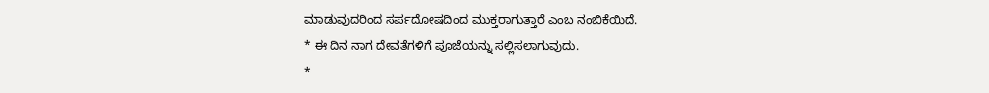ಮಾಡುವುದರಿಂದ ಸರ್ಪದೋಷದಿಂದ ಮುಕ್ತರಾಗುತ್ತಾರೆ ಎಂಬ ನಂಬಿಕೆಯಿದೆ.
* ಈ ದಿನ ನಾಗ ದೇವತೆಗಳಿಗೆ ಪೂಜೆಯನ್ನು ಸಲ್ಲಿಸಲಾಗುವುದು.
*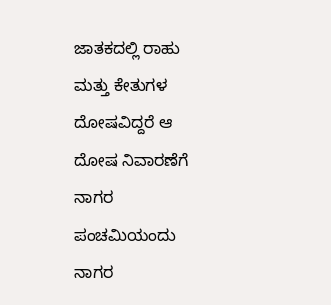ಜಾತಕದಲ್ಲಿ ರಾಹು ಮತ್ತು ಕೇತುಗಳ ದೋಷವಿದ್ದರೆ ಆ ದೋಷ ನಿವಾರಣೆಗೆ ನಾಗರ ಪಂಚಮಿಯಂದು ನಾಗರ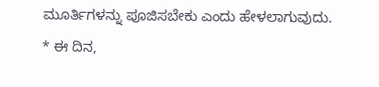ಮೂರ್ತಿಗಳನ್ನು ಪೂಜಿಸಬೇಕು ಎಂದು ಹೇಳಲಾಗುವುದು.
* ಈ ದಿನ,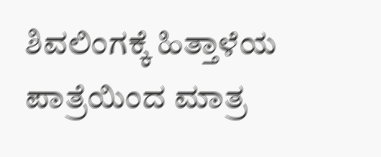ಶಿವಲಿಂಗಕ್ಕೆ ಹಿತ್ತಾಳೆಯ ಪಾತ್ರೆಯಿಂದ ಮಾತ್ರ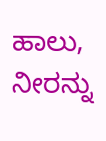ಹಾಲು, ನೀರನ್ನು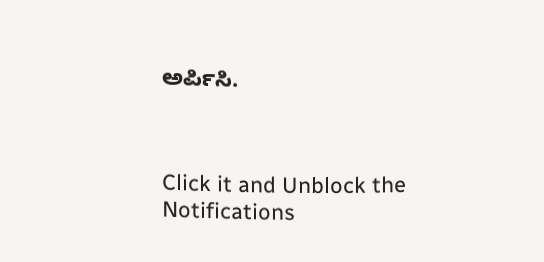ಅರ್ಪಿಸಿ.



Click it and Unblock the Notifications